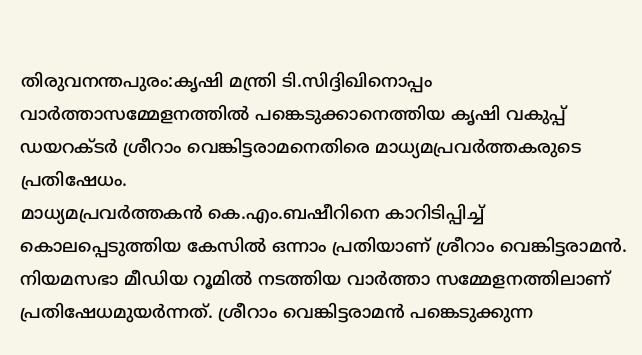തിരുവനന്തപുരം:കൃഷി മന്ത്രി ടി.സിദ്ദിഖിനൊപ്പം വാർത്താസമ്മേളനത്തിൽ പങ്കെടുക്കാനെത്തിയ കൃഷി വകുപ്പ് ഡയറക്ടർ ശ്രീറാം വെങ്കിട്ടരാമനെതിരെ മാധ്യമപ്രവർത്തകരുടെ പ്രതിഷേധം.
മാധ്യമപ്രവർത്തകൻ കെ.എം.ബഷീറിനെ കാറിടിപ്പിച്ച് കൊലപ്പെടുത്തിയ കേസിൽ ഒന്നാം പ്രതിയാണ് ശ്രീറാം വെങ്കിട്ടരാമൻ. നിയമസഭാ മീഡിയ റൂമിൽ നടത്തിയ വാർത്താ സമ്മേളനത്തിലാണ് പ്രതിഷേധമുയർന്നത്. ശ്രീറാം വെങ്കിട്ടരാമൻ പങ്കെടുക്കുന്ന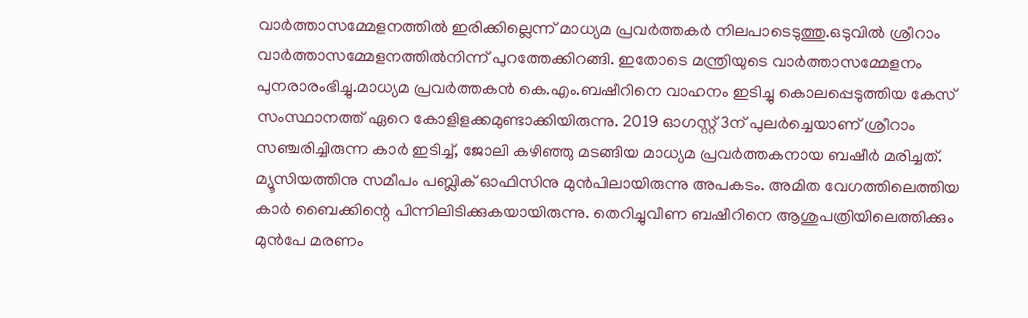വാർത്താസമ്മേളനത്തിൽ ഇരിക്കില്ലെന്ന് മാധ്യമ പ്രവർത്തകർ നിലപാടെടുത്തു.ഒടുവിൽ ശ്രീറാം വാർത്താസമ്മേളനത്തിൽനിന്ന് പുറത്തേക്കിറങ്ങി. ഇതോടെ മന്ത്രിയുടെ വാർത്താസമ്മേളനം പുനരാരംഭിച്ചു.മാധ്യമ പ്രവർത്തകൻ കെ.എം.ബഷീറിനെ വാഹനം ഇടിച്ചു കൊലപ്പെടുത്തിയ കേസ് സംസ്ഥാനത്ത് ഏറെ കോളിളക്കമുണ്ടാക്കിയിരുന്നു. 2019 ഓഗസ്റ്റ് 3ന് പുലർച്ചെയാണ് ശ്രീറാം സഞ്ചരിച്ചിരുന്ന കാർ ഇടിച്ച്, ജോലി കഴിഞ്ഞു മടങ്ങിയ മാധ്യമ പ്രവർത്തകനായ ബഷീർ മരിച്ചത്.
മ്യൂസിയത്തിനു സമീപം പബ്ലിക് ഓഫിസിനു മുൻപിലായിരുന്നു അപകടം. അമിത വേഗത്തിലെത്തിയ കാർ ബൈക്കിന്റെ പിന്നിലിടിക്കുകയായിരുന്നു. തെറിച്ചുവീണ ബഷീറിനെ ആശുപത്രിയിലെത്തിക്കും മുൻപേ മരണം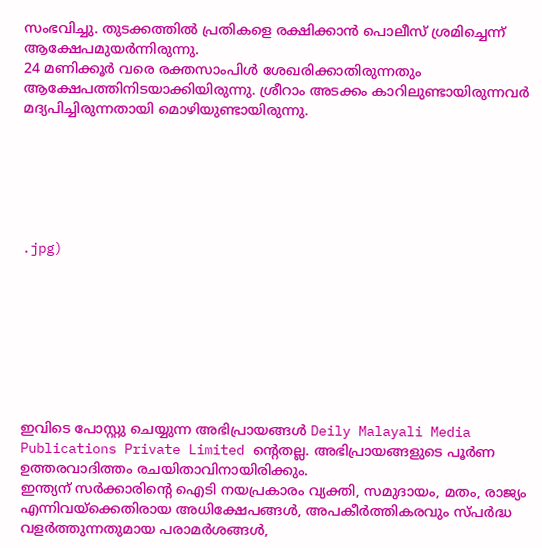സംഭവിച്ചു. തുടക്കത്തിൽ പ്രതികളെ രക്ഷിക്കാൻ പൊലീസ് ശ്രമിച്ചെന്ന് ആക്ഷേപമുയർന്നിരുന്നു.
24 മണിക്കൂർ വരെ രക്തസാംപിൾ ശേഖരിക്കാതിരുന്നതും ആക്ഷേപത്തിനിടയാക്കിയിരുന്നു. ശ്രീറാം അടക്കം കാറിലുണ്ടായിരുന്നവർ മദ്യപിച്ചിരുന്നതായി മൊഴിയുണ്ടായിരുന്നു.






.jpg)








ഇവിടെ പോസ്റ്റു ചെയ്യുന്ന അഭിപ്രായങ്ങൾ Deily Malayali Media Publications Private Limited ന്റെതല്ല. അഭിപ്രായങ്ങളുടെ പൂർണ ഉത്തരവാദിത്തം രചയിതാവിനായിരിക്കും.
ഇന്ത്യന് സർക്കാരിന്റെ ഐടി നയപ്രകാരം വ്യക്തി, സമുദായം, മതം, രാജ്യം എന്നിവയ്ക്കെതിരായ അധിക്ഷേപങ്ങൾ, അപകീർത്തികരവും സ്പർദ്ധ വളർത്തുന്നതുമായ പരാമർശങ്ങൾ,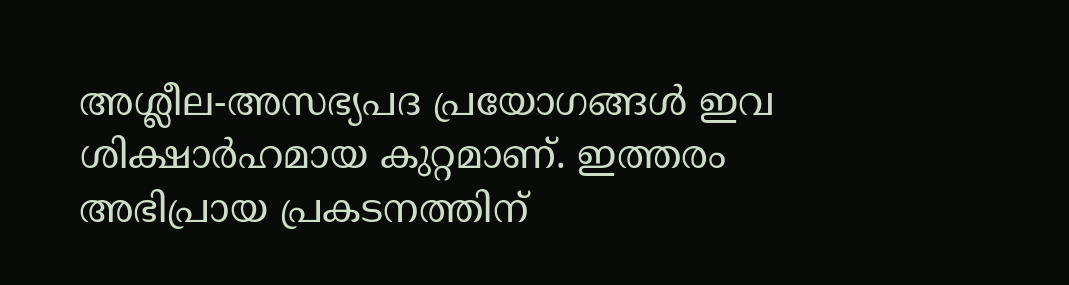അശ്ലീല-അസഭ്യപദ പ്രയോഗങ്ങൾ ഇവ ശിക്ഷാർഹമായ കുറ്റമാണ്. ഇത്തരം അഭിപ്രായ പ്രകടനത്തിന്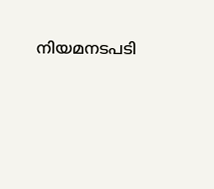നിയമനടപടി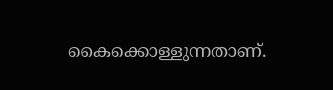കൈക്കൊള്ളുന്നതാണ്.